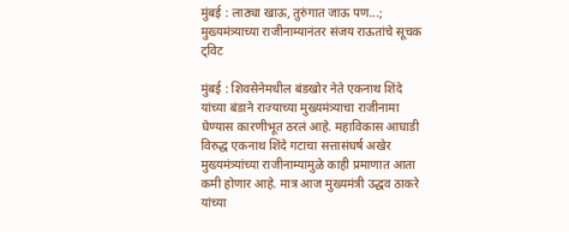मुंबई : लाठ्या खाऊ, तुरुंगात जाऊ पण...; मुख्यमंत्र्याच्या राजीनाम्यानंतर संजय राऊतांचे सूचक ट्विट

मुंबई : शिवसेनेमधील बंडखोर नेते एकनाथ शिंदे यांच्या बंडाने राज्याच्या मुख्यमंत्र्याचा राजीनामा घेण्यास कारणीभूत ठरलं आहे. महाविकास आघाडी विरुद्ध एकनाथ शिंदे गटाचा सत्तासंघर्ष अखेर मुख्यमंत्र्यांच्या राजीनाम्यामुळे काही प्रमाणात आता कमी होणार आहे. मात्र आज मुख्यमंत्री उद्धव ठाकरे यांच्या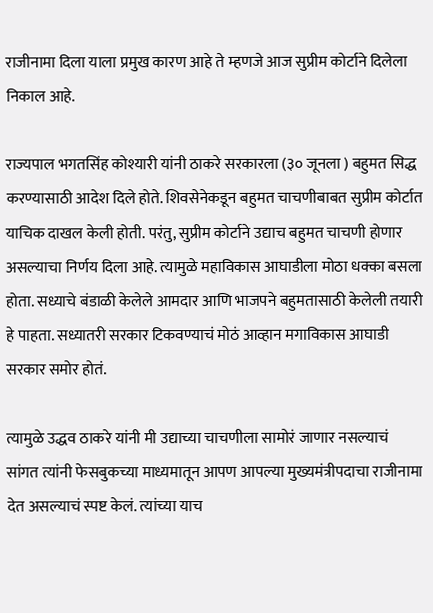राजीनामा दिला याला प्रमुख कारण आहे ते म्हणजे आज सुप्रीम कोर्टाने दिलेला निकाल आहे.

राज्यपाल भगतसिंह कोश्यारी यांनी ठाकरे सरकारला (३० जूनला ) बहुमत सिद्ध करण्यासाठी आदेश दिले होते. शिवसेनेकडून बहुमत चाचणीबाबत सुप्रीम कोर्टात याचिक दाखल केली होती. परंतु, सुप्रीम कोर्टाने उद्याच बहुमत चाचणी होणार असल्याचा निर्णय दिला आहे. त्यामुळे महाविकास आघाडीला मोठा धक्का बसला होता. सध्याचे बंडाळी केलेले आमदार आणि भाजपने बहुमतासाठी केलेली तयारी हे पाहता. सध्यातरी सरकार टिकवण्याचं मोठं आव्हान मगाविकास आघाडी सरकार समोर होतं.

त्यामुळे उद्धव ठाकरे यांनी मी उद्याच्या चाचणीला सामोरं जाणार नसल्याचं सांगत त्यांनी फेसबुकच्या माध्यमातून आपण आपल्या मुख्यमंत्रीपदाचा राजीनामा देत असल्याचं स्पष्ट केलं. त्यांच्या याच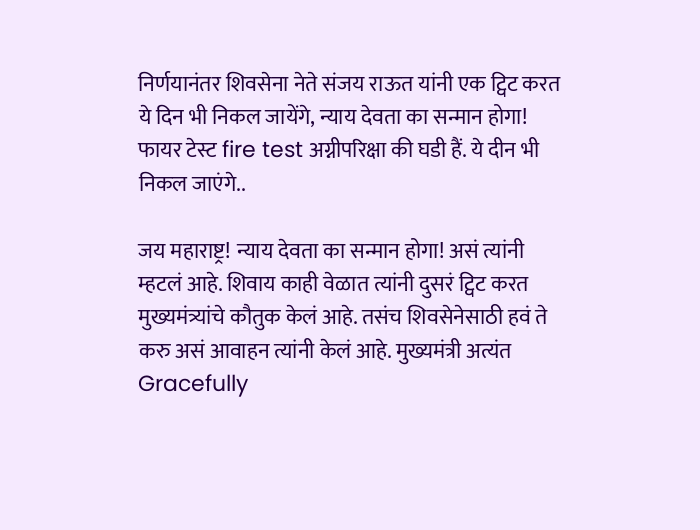निर्णयानंतर शिवसेना नेते संजय राऊत यांनी एक ट्विट करत ये दिन भी निकल जायेंगे, न्याय देवता का सन्मान होगा! फायर टेस्ट fire test अग्नीपरिक्षा की घडी हैं. ये दीन भी निकल जाएंगे..

जय महाराष्ट्र! न्याय देवता का सन्मान होगा! असं त्यांनी म्हटलं आहे. शिवाय काही वेळात त्यांनी दुसरं ट्विट करत मुख्यमंत्र्यांचे कौतुक केलं आहे. तसंच शिवसेनेसाठी हवं ते करु असं आवाहन त्यांनी केलं आहे. मुख्यमंत्री अत्यंत Gracefully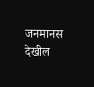जनमानस देखील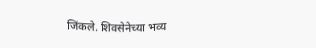जिंकले. शिवसेनेच्या भव्य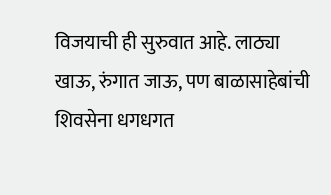विजयाची ही सुरुवात आहे. लाठ्या खाऊ, रुंगात जाऊ, पण बाळासाहेबांची शिवसेना धगधगत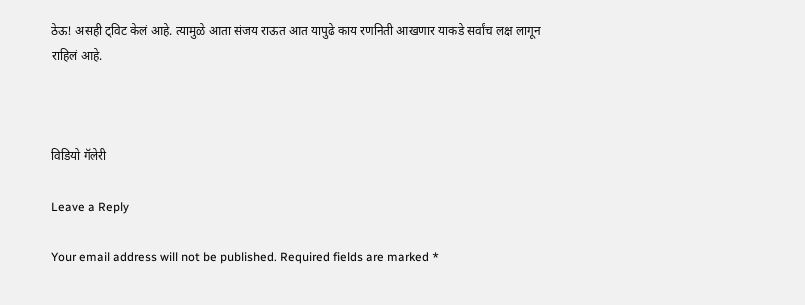ठेऊ! असही ट्विट केलं आहे. त्यामुळे आता संजय राऊत आत यापुढे काय रणनिती आखणार याकडे सर्वांच लक्ष लागून राहिलं आहे.



विडियो गॅलेरी

Leave a Reply

Your email address will not be published. Required fields are marked *